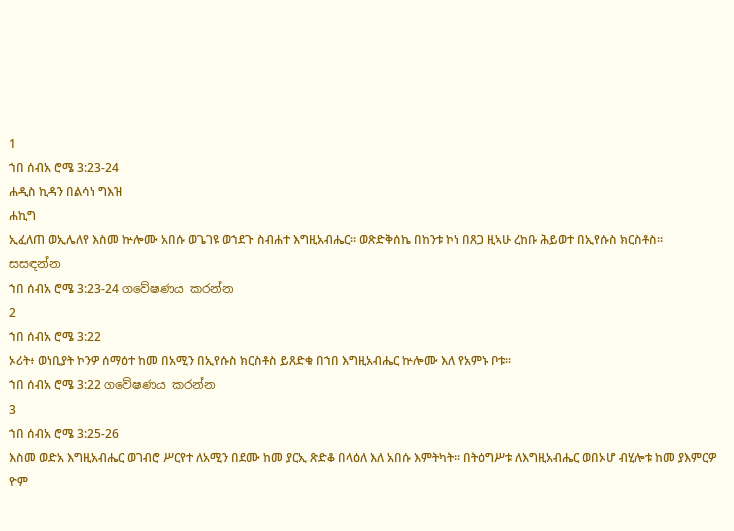1
ኀበ ሰብአ ሮሜ 3:23-24
ሐዲስ ኪዳን በልሳነ ግእዝ
ሐኪግ
ኢፈለጠ ወኢሌለየ እስመ ኵሎሙ አበሱ ወጌገዩ ወኀደጉ ስብሐተ እግዚአብሔር። ወጽድቅሰኬ በከንቱ ኮነ በጸጋ ዚኣሁ ረከቡ ሕይወተ በኢየሱስ ክርስቶስ።
සසඳන්න
ኀበ ሰብአ ሮሜ 3:23-24 ගවේෂණය කරන්න
2
ኀበ ሰብአ ሮሜ 3:22
ኦሪት፥ ወነቢያት ኮንዎ ሰማዕተ ከመ በአሚን በኢየሱስ ክርስቶስ ይጸድቁ በኀበ እግዚአብሔር ኵሎሙ እለ የአምኑ ቦቱ።
ኀበ ሰብአ ሮሜ 3:22 ගවේෂණය කරන්න
3
ኀበ ሰብአ ሮሜ 3:25-26
እስመ ወድአ እግዚአብሔር ወገብሮ ሥርየተ ለአሚን በደሙ ከመ ያርኢ ጽድቆ በላዕለ እለ አበሱ እምትካት። በትዕግሥቱ ለእግዚአብሔር ወበኦሆ ብሂሎቱ ከመ ያእምርዎ ዮም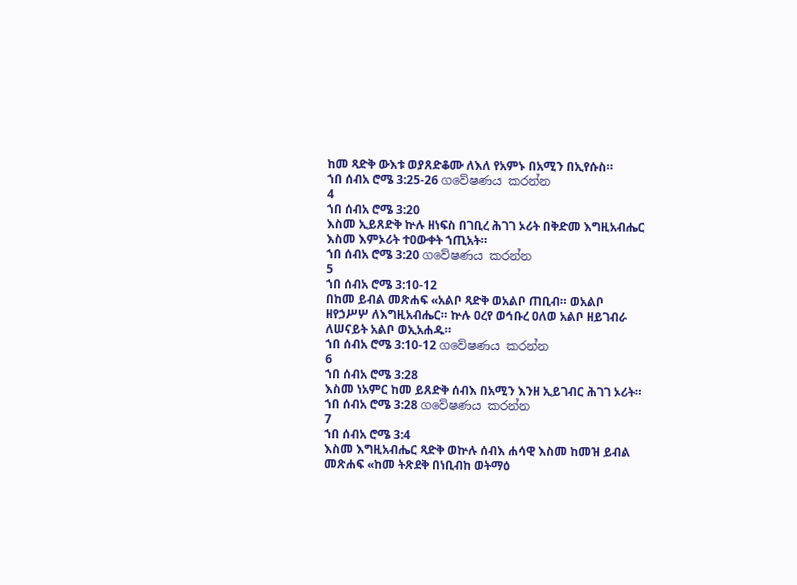ከመ ጻድቅ ውእቱ ወያጸድቆሙ ለእለ የአምኑ በአሚን በኢየሱስ።
ኀበ ሰብአ ሮሜ 3:25-26 ගවේෂණය කරන්න
4
ኀበ ሰብአ ሮሜ 3:20
እስመ ኢይጸድቅ ኵሉ ዘነፍስ በገቢረ ሕገገ ኦሪት በቅድመ እግዚአብሔር እስመ እምኦሪት ተዐውቀት ኀጢአት።
ኀበ ሰብአ ሮሜ 3:20 ගවේෂණය කරන්න
5
ኀበ ሰብአ ሮሜ 3:10-12
በከመ ይብል መጽሐፍ «አልቦ ጻድቅ ወአልቦ ጠቢብ። ወአልቦ ዘየኃሥሦ ለእግዚአብሔር። ኵሉ ዐረየ ወኅቡረ ዐለወ አልቦ ዘይገብራ ለሠናይት አልቦ ወኢአሐዱ።
ኀበ ሰብአ ሮሜ 3:10-12 ගවේෂණය කරන්න
6
ኀበ ሰብአ ሮሜ 3:28
እስመ ነአምር ከመ ይጸድቅ ሰብእ በአሚን እንዘ ኢይገብር ሕገገ ኦሪት።
ኀበ ሰብአ ሮሜ 3:28 ගවේෂණය කරන්න
7
ኀበ ሰብአ ሮሜ 3:4
እስመ እግዚአብሔር ጻድቅ ወኵሉ ሰብእ ሐሳዊ እስመ ከመዝ ይብል መጽሐፍ «ከመ ትጽደቅ በነቢብከ ወትማዕ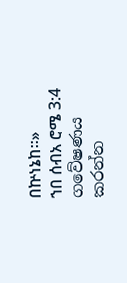በኵነኔከ።»
ኀበ ሰብአ ሮሜ 3:4 ගවේෂණය කරන්න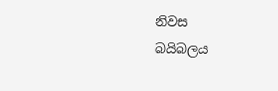නිවස
බයිබලය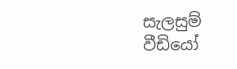සැලසුම්
වීඩියෝ